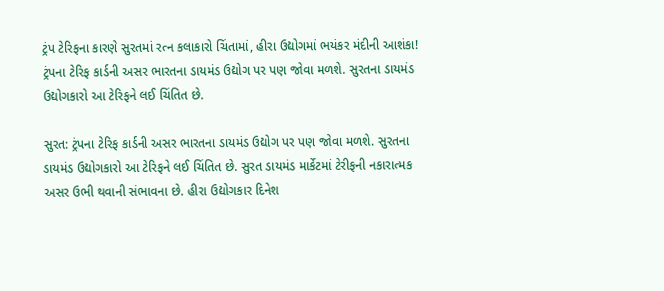ટ્રંપ ટેરિફના કારણે સુરતમાં રત્ન કલાકારો ચિંતામાં, હીરા ઉદ્યોગમાં ભયંકર મંદીની આશંકા!
ટ્રંપના ટેરિફ કાર્ડની અસર ભારતના ડાયમંડ ઉદ્યોગ પર પણ જોવા મળશે. સુરતના ડાયમંડ ઉદ્યોગકારો આ ટેરિફને લઈ ચિંતિત છે.

સુરત: ટ્રંપના ટેરિફ કાર્ડની અસર ભારતના ડાયમંડ ઉદ્યોગ પર પણ જોવા મળશે. સુરતના ડાયમંડ ઉદ્યોગકારો આ ટેરિફને લઈ ચિંતિત છે. સુરત ડાયમંડ માર્કેટમાં ટેરીફની નકારાત્મક અસર ઉભી થવાની સંભાવના છે. હીરા ઉદ્યોગકાર દિનેશ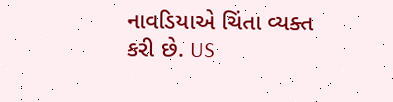નાવડિયાએ ચિંતા વ્યક્ત કરી છે. US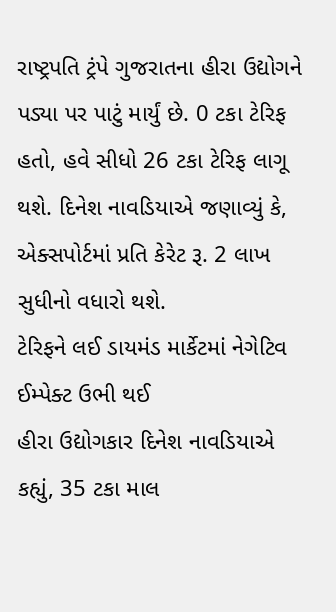રાષ્ટ્રપતિ ટ્રંપે ગુજરાતના હીરા ઉદ્યોગને પડ્યા પર પાટું માર્યું છે. 0 ટકા ટેરિફ હતો, હવે સીધો 26 ટકા ટેરિફ લાગૂ થશે. દિનેશ નાવડિયાએ જણાવ્યું કે, એક્સપોર્ટમાં પ્રતિ કેરેટ રૂ. 2 લાખ સુધીનો વધારો થશે.
ટેરિફને લઈ ડાયમંડ માર્કેટમાં નેગેટિવ ઈમ્પેક્ટ ઉભી થઈ
હીરા ઉદ્યોગકાર દિનેશ નાવડિયાએ કહ્યું, 35 ટકા માલ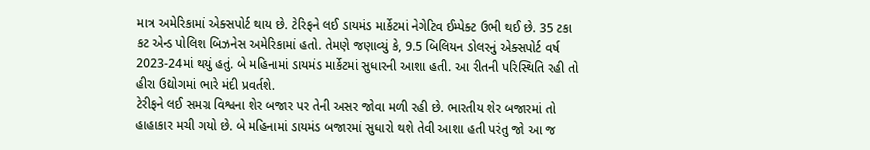માત્ર અમેરિકામાં એક્સપોર્ટ થાય છે. ટેરિફને લઈ ડાયમંડ માર્કેટમાં નેગેટિવ ઈમ્પેક્ટ ઉભી થઈ છે. 35 ટકા કટ એન્ડ પોલિશ બિઝનેસ અમેરિકામાં હતો. તેમણે જણાવ્યું કે, 9.5 બિલિયન ડોલરનું એક્સપોર્ટ વર્ષ 2023-24માં થયું હતું. બે મહિનામાં ડાયમંડ માર્કેટમાં સુધારની આશા હતી. આ રીતની પરિસ્થિતિ રહી તો હીરા ઉદ્યોગમાં ભારે મંદી પ્રવર્તશે.
ટેરીફને લઈ સમગ્ર વિશ્વના શેર બજાર પર તેની અસર જોવા મળી રહી છે. ભારતીય શેર બજારમાં તો હાહાકાર મચી ગયો છે. બે મહિનામાં ડાયમંડ બજારમાં સુધારો થશે તેવી આશા હતી પરંતુ જો આ જ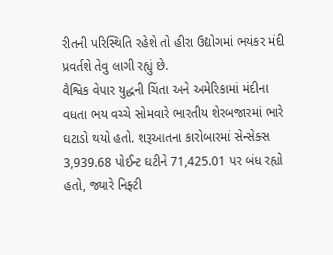રીતની પરિસ્થિતિ રહેશે તો હીરા ઉદ્યોગમાં ભયંકર મંદી પ્રવર્તશે તેવુ લાગી રહ્યું છે.
વૈશ્વિક વેપાર યુદ્ધની ચિંતા અને અમેરિકામાં મંદીના વધતા ભય વચ્ચે સોમવારે ભારતીય શેરબજારમાં ભારે ઘટાડો થયો હતો. શરૂઆતના કારોબારમાં સેન્સેક્સ 3,939.68 પોઈન્ટ ઘટીને 71,425.01 પર બંધ રહ્યો હતો, જ્યારે નિફ્ટી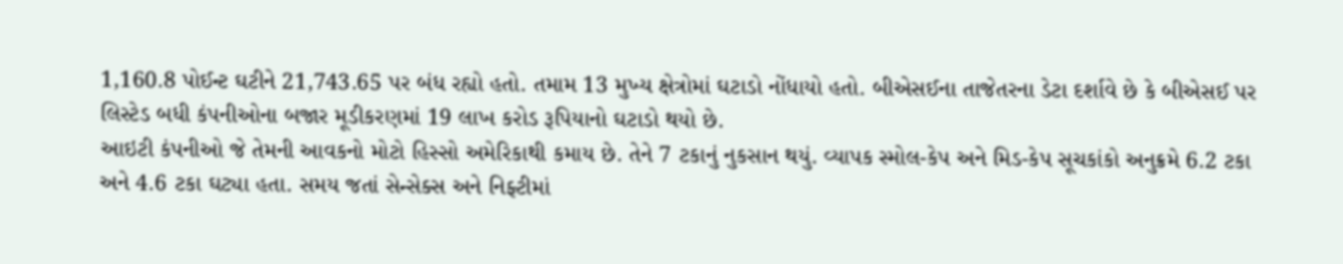1,160.8 પોઈન્ટ ઘટીને 21,743.65 પર બંધ રહ્યો હતો. તમામ 13 મુખ્ય ક્ષેત્રોમાં ઘટાડો નોંધાયો હતો. બીએસઈના તાજેતરના ડેટા દર્શાવે છે કે બીએસઈ પર લિસ્ટેડ બધી કંપનીઓના બજાર મૂડીકરણમાં 19 લાખ કરોડ રૂપિયાનો ઘટાડો થયો છે.
આઇટી કંપનીઓ જે તેમની આવકનો મોટો હિસ્સો અમેરિકાથી કમાય છે. તેને 7 ટકાનું નુકસાન થયું. વ્યાપક સ્મોલ-કેપ અને મિડ-કેપ સૂચકાંકો અનુક્રમે 6.2 ટકા અને 4.6 ટકા ઘટ્યા હતા. સમય જતાં સેન્સેક્સ અને નિફ્ટીમાં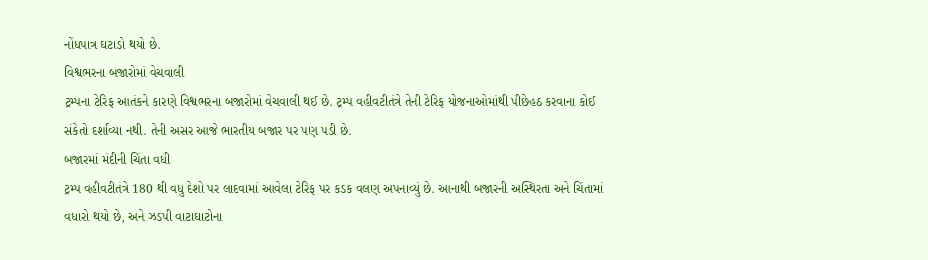નોંધપાત્ર ઘટાડો થયો છે.
વિશ્વભરના બજારોમાં વેચવાલી
ટ્રમ્પના ટેરિફ આતંકને કારણે વિશ્વભરના બજારોમાં વેચવાલી થઈ છે. ટ્રમ્પ વહીવટીતંત્રે તેની ટેરિફ યોજનાઓમાંથી પીછેહઠ કરવાના કોઈ સંકેતો દર્શાવ્યા નથી. તેની અસર આજે ભારતીય બજાર પર પણ પડી છે.
બજારમાં મંદીની ચિંતા વધી
ટ્રમ્પ વહીવટીતંત્રે 180 થી વધુ દેશો પર લાદવામાં આવેલા ટેરિફ પર કડક વલણ અપનાવ્યું છે. આનાથી બજારની અસ્થિરતા અને ચિંતામાં વધારો થયો છે, અને ઝડપી વાટાઘાટોના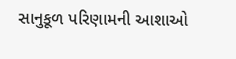સાનુકૂળ પરિણામની આશાઓ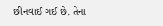છીનવાઈ ગઈ છે. તેના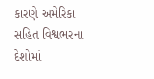કારણે અમેરિકા સહિત વિશ્વભરના દેશોમાં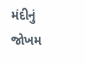મંદીનું જોખમ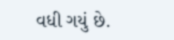વધી ગયું છે.